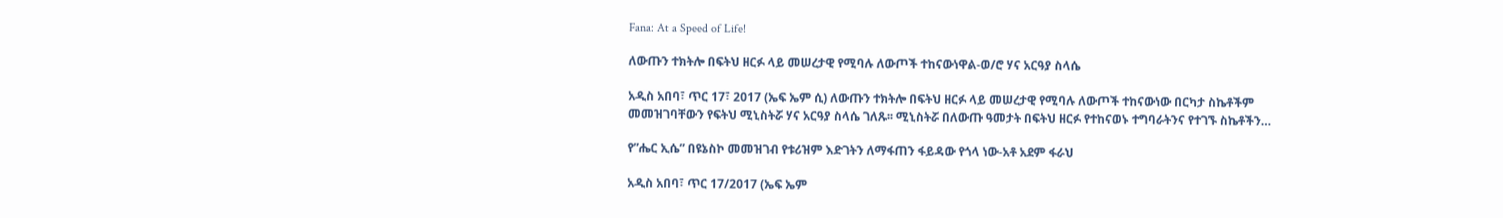Fana: At a Speed of Life!

ለውጡን ተክትሎ በፍትህ ዘርፉ ላይ መሠረታዊ የሚባሉ ለውጦች ተከናውነዋል-ወ/ሮ ሃና አርዓያ ስላሴ

አዲስ አበባ፣ ጥር 17፣ 2017 (ኤፍ ኤም ሲ) ለውጡን ተክትሎ በፍትህ ዘርፉ ላይ መሠረታዊ የሚባሉ ለውጦች ተከናውነው በርካታ ስኬቶችም መመዝገባቸውን የፍትህ ሚኒስትሯ ሃና አርዓያ ስላሴ ገለጹ፡፡ ሚኒስትሯ በለውጡ ዓመታት በፍትህ ዘርፉ የተከናወኑ ተግባራትንና የተገኙ ስኬቶችን…

የ”ሔር ኢሴ” በዩኔስኮ መመዝገብ የቱሪዝም እድገትን ለማፋጠን ፋይዳው የጎላ ነው-አቶ አደም ፋራህ

አዲስ አበባ፣ ጥር 17/2017 (ኤፍ ኤም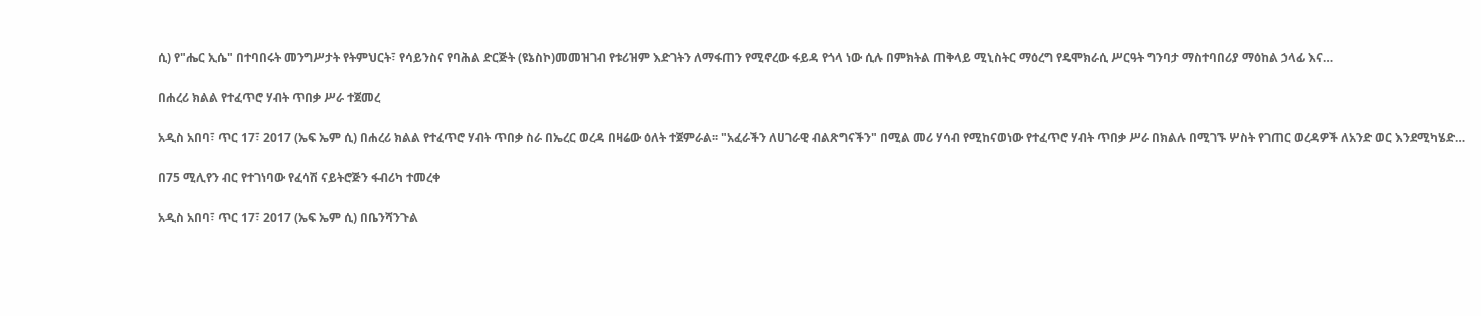ሲ) የ"ሔር ኢሴ" በተባበሩት መንግሥታት የትምህርት፣ የሳይንስና የባሕል ድርጅት (ዩኔስኮ)መመዝገብ የቱሪዝም እድገትን ለማፋጠን የሚኖረው ፋይዳ የጎላ ነው ሲሉ በምክትል ጠቅላይ ሚኒስትር ማዕረግ የዴሞክራሲ ሥርዓት ግንባታ ማስተባበሪያ ማዕከል ኃላፊ እና…

በሐረሪ ክልል የተፈጥሮ ሃብት ጥበቃ ሥራ ተጀመረ

አዲስ አበባ፣ ጥር 17፣ 2017 (ኤፍ ኤም ሲ) በሐረሪ ክልል የተፈጥሮ ሃብት ጥበቃ ስራ በኤረር ወረዳ በዛሬው ዕለት ተጀምራል፡፡ "አፈራችን ለሀገራዊ ብልጽግናችን" በሚል መሪ ሃሳብ የሚከናወነው የተፈጥሮ ሃብት ጥበቃ ሥራ በክልሉ በሚገኙ ሦስት የገጠር ወረዳዎች ለአንድ ወር እንደሚካሄድ…

በ75 ሚሊየን ብር የተገነባው የፈሳሽ ናይትሮጅን ፋብሪካ ተመረቀ

አዲስ አበባ፣ ጥር 17፣ 2017 (ኤፍ ኤም ሲ) በቤንሻንጉል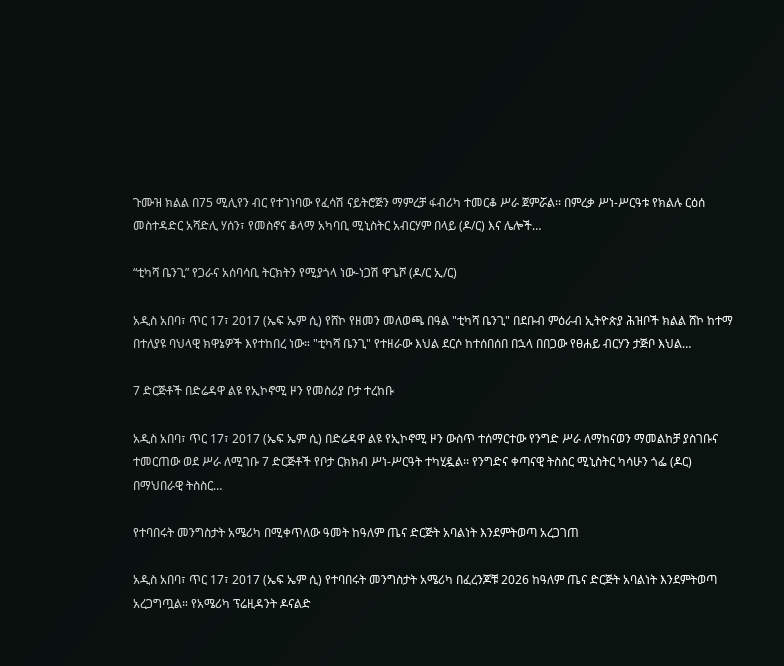ጉሙዝ ክልል በ75 ሚሊየን ብር የተገነባው የፈሳሽ ናይትሮጅን ማምረቻ ፋብሪካ ተመርቆ ሥራ ጀምሯል፡፡ በምረቃ ሥነ-ሥርዓቱ የክልሉ ርዕሰ መስተዳድር አሻድሊ ሃሰን፣ የመስኖና ቆላማ አካባቢ ሚኒስትር አብርሃም በላይ (ዶ/ር) እና ሌሎች…

“ቲካሻ ቤንጊ” የጋራና አሰባሳቢ ትርክትን የሚያጎላ ነው-ነጋሽ ዋጌሾ (ዶ/ር ኢ/ር)

አዲስ አበባ፣ ጥር 17፣ 2017 (ኤፍ ኤም ሲ) የሸኮ የዘመን መለወጫ በዓል "ቲካሻ ቤንጊ" በደቡብ ምዕራብ ኢትዮጵያ ሕዝቦች ክልል ሸኮ ከተማ በተለያዩ ባህላዊ ክዋኔዎች እየተከበረ ነው። "ቲካሻ ቤንጊ" የተዘራው እህል ደርሶ ከተሰበሰበ በኋላ በበጋው የፀሐይ ብርሃን ታጅቦ እህል…

7 ድርጅቶች በድሬዳዋ ልዩ የኢኮኖሚ ዞን የመስሪያ ቦታ ተረከቡ

አዲስ አበባ፣ ጥር 17፣ 2017 (ኤፍ ኤም ሲ) በድሬዳዋ ልዩ የኢኮኖሚ ዞን ውስጥ ተሰማርተው የንግድ ሥራ ለማከናወን ማመልከቻ ያስገቡና ተመርጠው ወደ ሥራ ለሚገቡ 7 ድርጅቶች የቦታ ርክክብ ሥነ-ሥርዓት ተካሂዷል፡፡ የንግድና ቀጣናዊ ትስስር ሚኒስትር ካሳሁን ጎፌ (ዶር) በማህበራዊ ትስስር…

የተባበሩት መንግስታት አሜሪካ በሚቀጥለው ዓመት ከዓለም ጤና ድርጅት አባልነት እንደምትወጣ አረጋገጠ

አዲስ አበባ፣ ጥር 17፣ 2017 (ኤፍ ኤም ሲ) የተባበሩት መንግስታት አሜሪካ በፈረንጆቹ 2026 ከዓለም ጤና ድርጅት አባልነት እንደምትወጣ አረጋግጧል። የአሜሪካ ፕሬዚዳንት ዶናልድ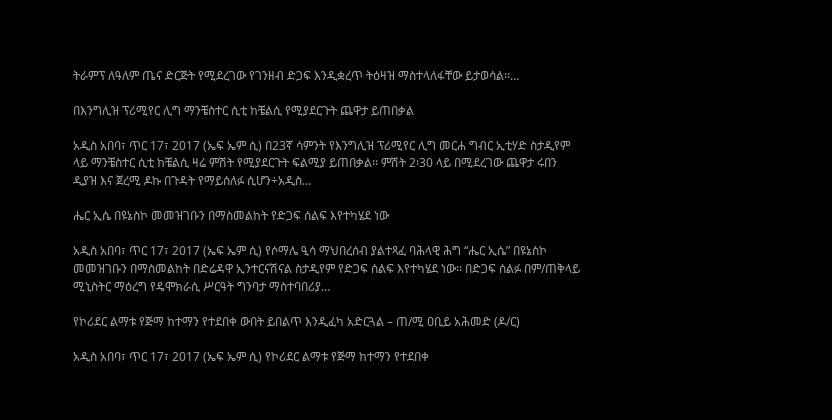ትራምፕ ለዓለም ጤና ድርጅት የሚደረገው የገንዘብ ድጋፍ እንዲቋረጥ ትዕዛዝ ማስተላለፋቸው ይታወሳል፡፡…

በእንግሊዝ ፕሪሚየር ሊግ ማንቼስተር ሲቲ ከቼልሲ የሚያደርጉት ጨዋታ ይጠበቃል

አዲስ አበባ፣ ጥር 17፣ 2017 (ኤፍ ኤም ሲ) በ23ኛ ሳምንት የእንግሊዝ ፕሪሚየር ሊግ መርሐ ግብር ኢቲሃድ ስታዲየም ላይ ማንቼስተር ሲቲ ከቼልሲ ዛሬ ምሽት የሚያደርጉት ፍልሚያ ይጠበቃል፡፡ ምሽት 2፡30 ላይ በሚደረገው ጨዋታ ሩበን ዲያዝ እና ጀረሚ ዶኩ በጉዳት የማይሰለፉ ሲሆን÷አዲስ…

ሔር ኢሴ በዩኔስኮ መመዝገቡን በማስመልከት የድጋፍ ሰልፍ እየተካሄደ ነው

አዲስ አበባ፣ ጥር 17፣ 2017 (ኤፍ ኤም ሲ) የሶማሌ ዒሳ ማህበረሰብ ያልተጻፈ ባሕላዊ ሕግ “ሔር ኢሴ” በዩኔስኮ መመዝገቡን በማስመልከት በድሬዳዋ ኢንተርናሽናል ስታዲየም የድጋፍ ሰልፍ እየተካሄደ ነው፡፡ በድጋፍ ሰልፉ በም/ጠቅላይ ሚኒስትር ማዕረግ የዴሞክራሲ ሥርዓት ግንባታ ማስተባበሪያ…

የኮሪደር ልማቱ የጅማ ከተማን የተደበቀ ውበት ይበልጥ እንዲፈካ አድርጓል – ጠ/ሚ ዐቢይ አሕመድ (ዶ/ር)

አዲስ አበባ፣ ጥር 17፣ 2017 (ኤፍ ኤም ሲ) የኮሪደር ልማቱ የጅማ ከተማን የተደበቀ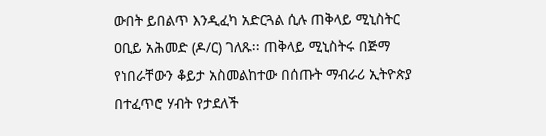ውበት ይበልጥ እንዲፈካ አድርጓል ሲሉ ጠቅላይ ሚኒስትር ዐቢይ አሕመድ (ዶ/ር) ገለጹ፡፡ ጠቅላይ ሚኒስትሩ በጅማ የነበራቸውን ቆይታ አስመልከተው በሰጡት ማብራሪ ኢትዮጵያ በተፈጥሮ ሃብት የታደለች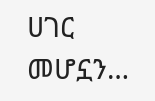ሀገር መሆኗን…